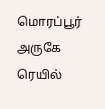மொரப்பூர் அருகே ரெயில்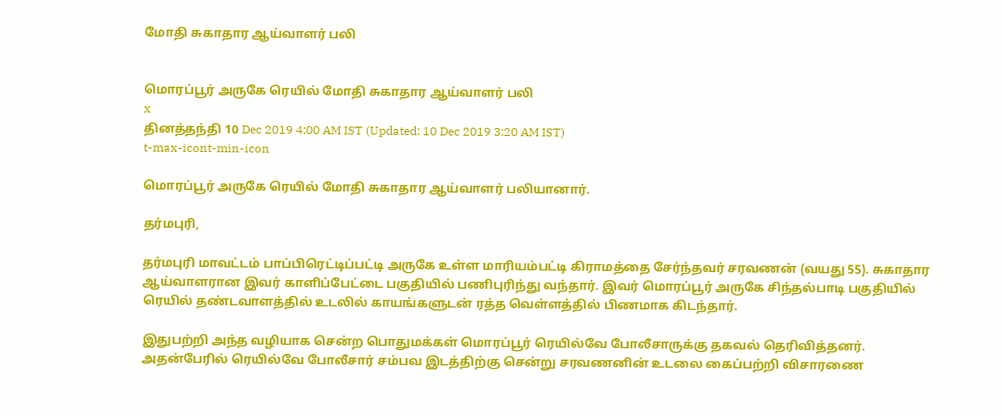மோதி சுகாதார ஆய்வாளர் பலி


மொரப்பூர் அருகே ரெயில் மோதி சுகாதார ஆய்வாளர் பலி
x
தினத்தந்தி 10 Dec 2019 4:00 AM IST (Updated: 10 Dec 2019 3:20 AM IST)
t-max-icont-min-icon

மொரப்பூர் அருகே ரெயில் மோதி சுகாதார ஆய்வாளர் பலியானார்.

தர்மபுரி,

தர்மபுரி மாவட்டம் பாப்பிரெட்டிப்பட்டி அருகே உள்ள மாரியம்பட்டி கிராமத்தை சேர்ந்தவர் சரவணன் (வயது 55). சுகாதார ஆய்வாளரான இவர் காளிப்பேட்டை பகுதியில் பணிபுரிந்து வந்தார். இவர் மொரப்பூர் அருகே சிந்தல்பாடி பகுதியில் ரெயில் தண்டவாளத்தில் உடலில் காயங்களுடன் ரத்த வெள்ளத்தில் பிணமாக கிடந்தார்.

இதுபற்றி அந்த வழியாக சென்ற பொதுமக்கள் மொரப்பூர் ரெயில்வே போலீசாருக்கு தகவல் தெரிவித்தனர். அதன்பேரில் ரெயில்வே போலீசார் சம்பவ இடத்திற்கு சென்று சரவணனின் உடலை கைப்பற்றி விசாரணை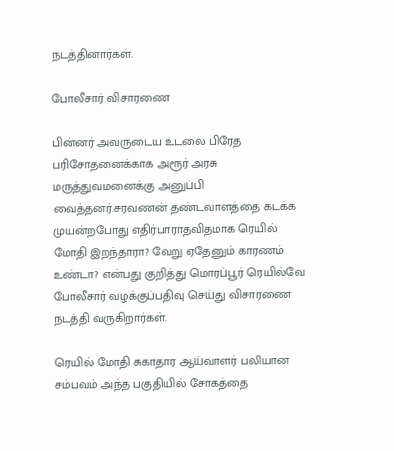நடத்தினார்கள்.

போலீசார் விசாரணை

பின்னர் அவருடைய உடலை பிரேத பரிசோதனைக்காக அரூர் அரசு மருத்துவமனைக்கு அனுப்பி வைத்தனர்.சரவணன் தண்டவாளத்தை கடக்க முயன்றபோது எதிர்பாராதவிதமாக ரெயில் மோதி இறந்தாரா? வேறு ஏதேனும் காரணம் உண்டா? என்பது குறித்து மொரப்பூர் ரெயில்வே போலீசார் வழக்குப்பதிவு செய்து விசாரணை நடத்தி வருகிறார்கள்.

ரெயில் மோதி சுகாதார ஆய்வாளர் பலியான சம்பவம் அந்த பகுதியில் சோகத்தை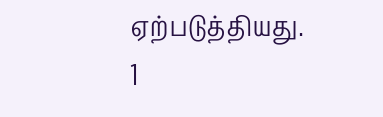ஏற்படுத்தியது.
1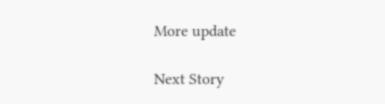More update

Next Story